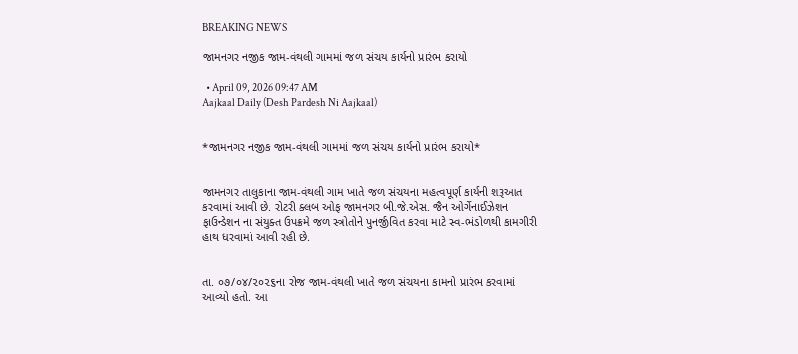BREAKING NEWS

જામનગર નજીક જામ-વંથલી ગામમાં જળ સંચય કાર્યનો પ્રારંભ કરાયો

  • April 09, 2026 09:47 AM
Aajkaal Daily (Desh Pardesh Ni Aajkaal)


*જામનગર નજીક જામ-વંથલી ગામમાં જળ સંચય કાર્યનો પ્રારંભ કરાયો*


જામનગર તાલુકાના જામ-વંથલી ગામ ખાતે જળ સંચયના મહત્વપૂર્ણ કાર્યની શરૂઆત કરવામાં આવી છે. રોટરી ક્લબ ઓફ જામનગર બી.જે.એસ. જૈન ઓર્ગેનાઈઝેશન ફાઉન્ડેશન ના સંયુક્ત ઉપક્રમે જળ સ્ત્રોતોને પુનર્જીવિત કરવા માટે સ્વ-ભંડોળથી કામગીરી હાથ ધરવામાં આવી રહી છે.


તા. ૦૭/૦૪/૨૦૨૬ના રોજ જામ-વંથલી ખાતે જળ સંચયના કામનો પ્રારંભ કરવામાં આવ્યો હતો. આ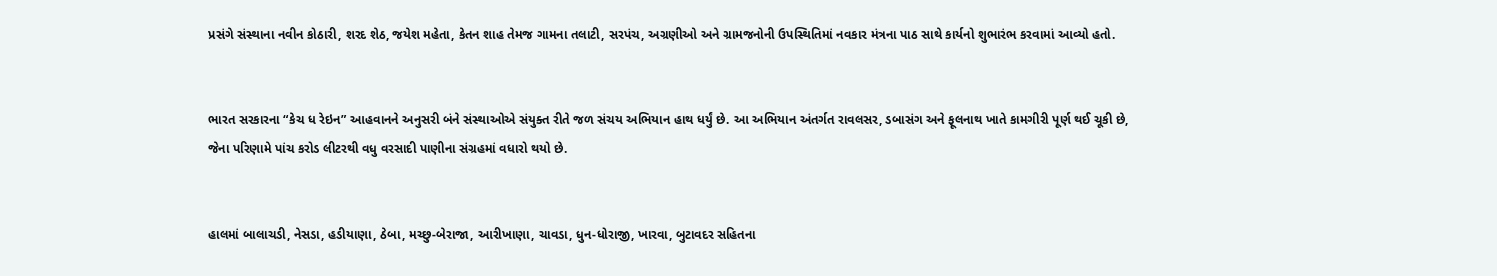પ્રસંગે સંસ્થાના નવીન કોઠારી, શરદ શેઠ, જયેશ મહેતા, કેતન શાહ તેમજ ગામના તલાટી, સરપંચ, અગ્રણીઓ અને ગ્રામજનોની ઉપસ્થિતિમાં નવકાર મંત્રના પાઠ સાથે કાર્યનો શુભારંભ કરવામાં આવ્યો હતો.


ભારત સરકારના “કેચ ધ રેઇન” આહવાનને અનુસરી બંને સંસ્થાઓએ સંયુક્ત રીતે જળ સંચય અભિયાન હાથ ધર્યું છે. આ અભિયાન અંતર્ગત રાવલસર, ડબાસંગ અને ફૂલનાથ ખાતે કામગીરી પૂર્ણ થઈ ચૂકી છે, જેના પરિણામે પાંચ કરોડ લીટરથી વધુ વરસાદી પાણીના સંગ્રહમાં વધારો થયો છે.


હાલમાં બાલાચડી, નેસડા, હડીયાણા, ઠેબા, મચ્છુ-બેરાજા, આરીખાણા, ચાવડા, ધુન-ધોરાજી, ખારવા, બુટાવદર સહિતના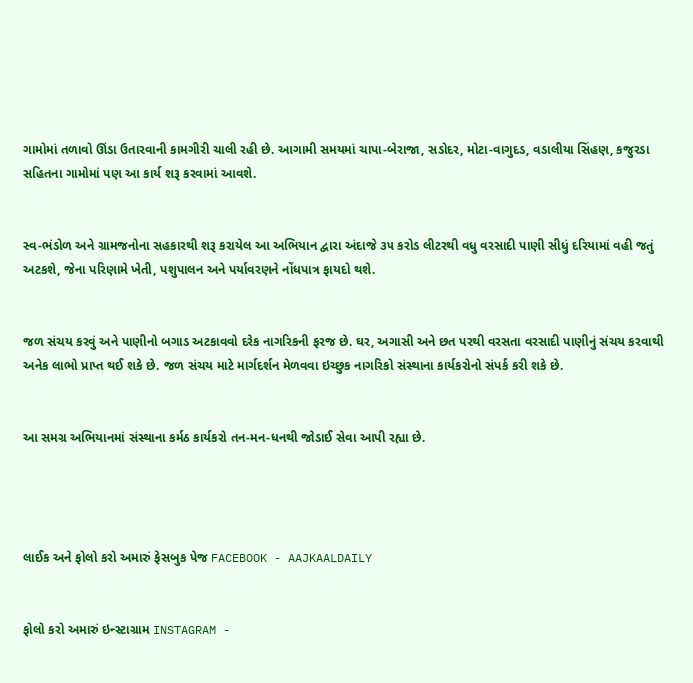ગામોમાં તળાવો ઊંડા ઉતારવાની કામગીરી ચાલી રહી છે. આગામી સમયમાં ચાપા-બેરાજા, સડોદર, મોટા-વાગુદડ, વડાલીયા સિંહણ, કજુરડા સહિતના ગામોમાં પણ આ કાર્ય શરૂ કરવામાં આવશે.


સ્વ-ભંડોળ અને ગ્રામજનોના સહકારથી શરૂ કરાયેલ આ અભિયાન દ્વારા અંદાજે ૩૫ કરોડ લીટરથી વધુ વરસાદી પાણી સીધું દરિયામાં વહી જતું અટકશે, જેના પરિણામે ખેતી, પશુપાલન અને પર્યાવરણને નોંધપાત્ર ફાયદો થશે.


જળ સંચય કરવું અને પાણીનો બગાડ અટકાવવો દરેક નાગરિકની ફરજ છે. ઘર, અગાસી અને છત પરથી વરસતા વરસાદી પાણીનું સંચય કરવાથી અનેક લાભો પ્રાપ્ત થઈ શકે છે. જળ સંચય માટે માર્ગદર્શન મેળવવા ઇચ્છુક નાગરિકો સંસ્થાના કાર્યકરોનો સંપર્ક કરી શકે છે.


આ સમગ્ર અભિયાનમાં સંસ્થાના કર્મઠ કાર્યકરો તન-મન-ધનથી જોડાઈ સેવા આપી રહ્યા છે.




લાઈક અને ફોલો કરો અમારું ફેસબુક પેજ FACEBOOK - AAJKAALDAILY


ફોલો કરો અમારું ઇન્સ્ટાગ્રામ INSTAGRAM -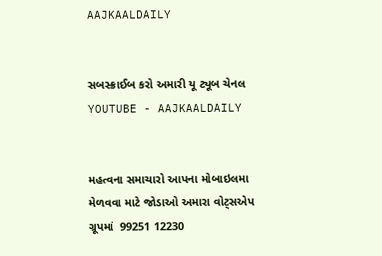AAJKAALDAILY


સબસ્ક્રાઈબ કરો અમારી યૂ ટ્યૂબ ચેનલ YOUTUBE - AAJKAALDAILY


મહત્વના સમાચારો આપના મોબાઇલમા મેળવવા માટે જોડાઓ અમારા વોટ્સએપ ગ્રૂપમાં  99251 12230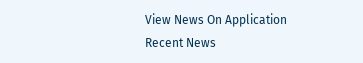View News On Application
Recent News